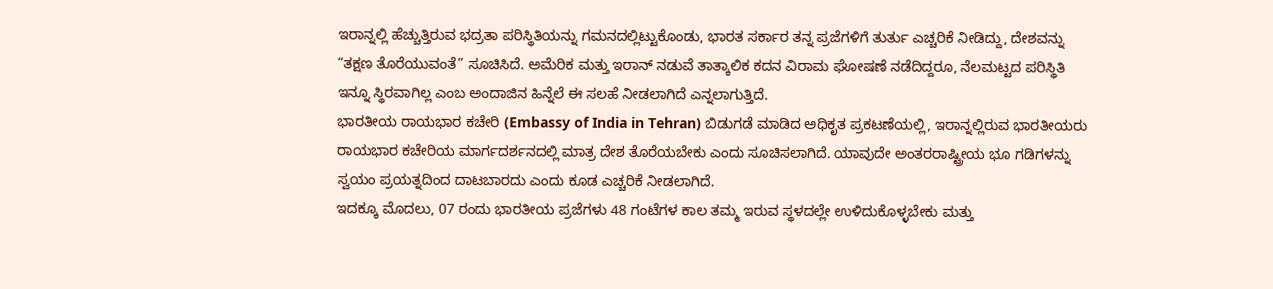ಇರಾನ್ನಲ್ಲಿ ಹೆಚ್ಚುತ್ತಿರುವ ಭದ್ರತಾ ಪರಿಸ್ಥಿತಿಯನ್ನು ಗಮನದಲ್ಲಿಟ್ಟುಕೊಂಡು, ಭಾರತ ಸರ್ಕಾರ ತನ್ನ ಪ್ರಜೆಗಳಿಗೆ ತುರ್ತು ಎಚ್ಚರಿಕೆ ನೀಡಿದ್ದು, ದೇಶವನ್ನು “ತಕ್ಷಣ ತೊರೆಯುವಂತೆ” ಸೂಚಿಸಿದೆ. ಅಮೆರಿಕ ಮತ್ತು ಇರಾನ್ ನಡುವೆ ತಾತ್ಕಾಲಿಕ ಕದನ ವಿರಾಮ ಘೋಷಣೆ ನಡೆದಿದ್ದರೂ, ನೆಲಮಟ್ಟದ ಪರಿಸ್ಥಿತಿ ಇನ್ನೂ ಸ್ಥಿರವಾಗಿಲ್ಲ ಎಂಬ ಅಂದಾಜಿನ ಹಿನ್ನೆಲೆ ಈ ಸಲಹೆ ನೀಡಲಾಗಿದೆ ಎನ್ನಲಾಗುತ್ತಿದೆ.
ಭಾರತೀಯ ರಾಯಭಾರ ಕಚೇರಿ (Embassy of India in Tehran) ಬಿಡುಗಡೆ ಮಾಡಿದ ಅಧಿಕೃತ ಪ್ರಕಟಣೆಯಲ್ಲಿ, ಇರಾನ್ನಲ್ಲಿರುವ ಭಾರತೀಯರು ರಾಯಭಾರ ಕಚೇರಿಯ ಮಾರ್ಗದರ್ಶನದಲ್ಲಿ ಮಾತ್ರ ದೇಶ ತೊರೆಯಬೇಕು ಎಂದು ಸೂಚಿಸಲಾಗಿದೆ. ಯಾವುದೇ ಅಂತರರಾಷ್ಟ್ರೀಯ ಭೂ ಗಡಿಗಳನ್ನು ಸ್ವಯಂ ಪ್ರಯತ್ನದಿಂದ ದಾಟಬಾರದು ಎಂದು ಕೂಡ ಎಚ್ಚರಿಕೆ ನೀಡಲಾಗಿದೆ.
ಇದಕ್ಕೂ ಮೊದಲು, 07 ರಂದು ಭಾರತೀಯ ಪ್ರಜೆಗಳು 48 ಗಂಟೆಗಳ ಕಾಲ ತಮ್ಮ ಇರುವ ಸ್ಥಳದಲ್ಲೇ ಉಳಿದುಕೊಳ್ಳಬೇಕು ಮತ್ತು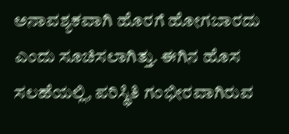ಅನಾವಶ್ಯಕವಾಗಿ ಹೊರಗೆ ಹೋಗಬಾರದು ಎಂದು ಸೂಚಿಸಲಾಗಿತ್ತು. ಈಗಿನ ಹೊಸ ಸಲಹೆಯಲ್ಲಿ, ಪರಿಸ್ಥಿತಿ ಗಂಭೀರವಾಗಿರುವ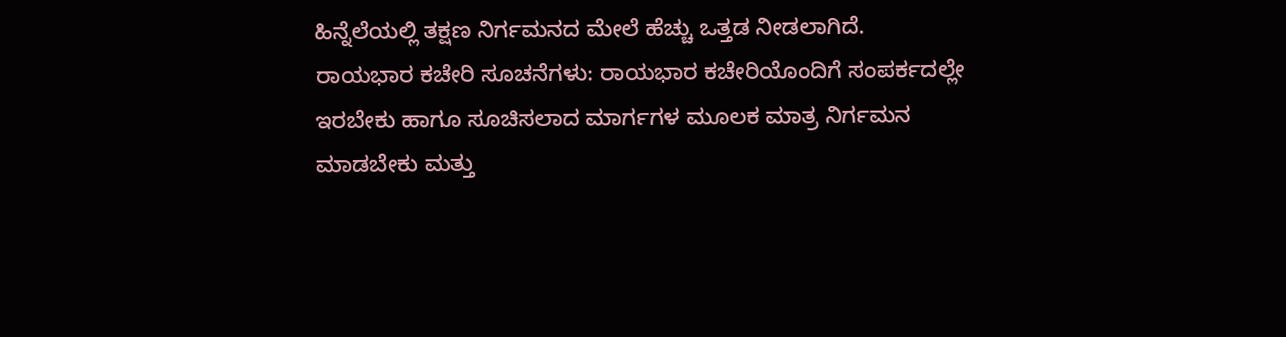ಹಿನ್ನೆಲೆಯಲ್ಲಿ ತಕ್ಷಣ ನಿರ್ಗಮನದ ಮೇಲೆ ಹೆಚ್ಚು ಒತ್ತಡ ನೀಡಲಾಗಿದೆ.
ರಾಯಭಾರ ಕಚೇರಿ ಸೂಚನೆಗಳು: ರಾಯಭಾರ ಕಚೇರಿಯೊಂದಿಗೆ ಸಂಪರ್ಕದಲ್ಲೇ ಇರಬೇಕು ಹಾಗೂ ಸೂಚಿಸಲಾದ ಮಾರ್ಗಗಳ ಮೂಲಕ ಮಾತ್ರ ನಿರ್ಗಮನ ಮಾಡಬೇಕು ಮತ್ತು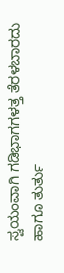ಸ್ವಯಂವಾಗಿ ಗಡಿಭಾಗಗಳತ್ತ ತೆರಳಬಾರದು ಹಾಗೂ ತುರ್ತು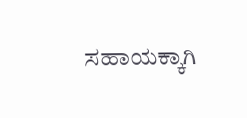ಸಹಾಯಕ್ಕಾಗಿ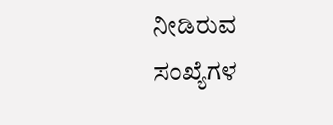ನೀಡಿರುವ ಸಂಖ್ಯೆಗಳ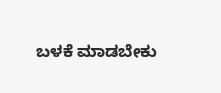ಬಳಕೆ ಮಾಡಬೇಕು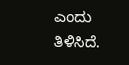ಎಂದು ತಿಳಿಸಿದೆ.